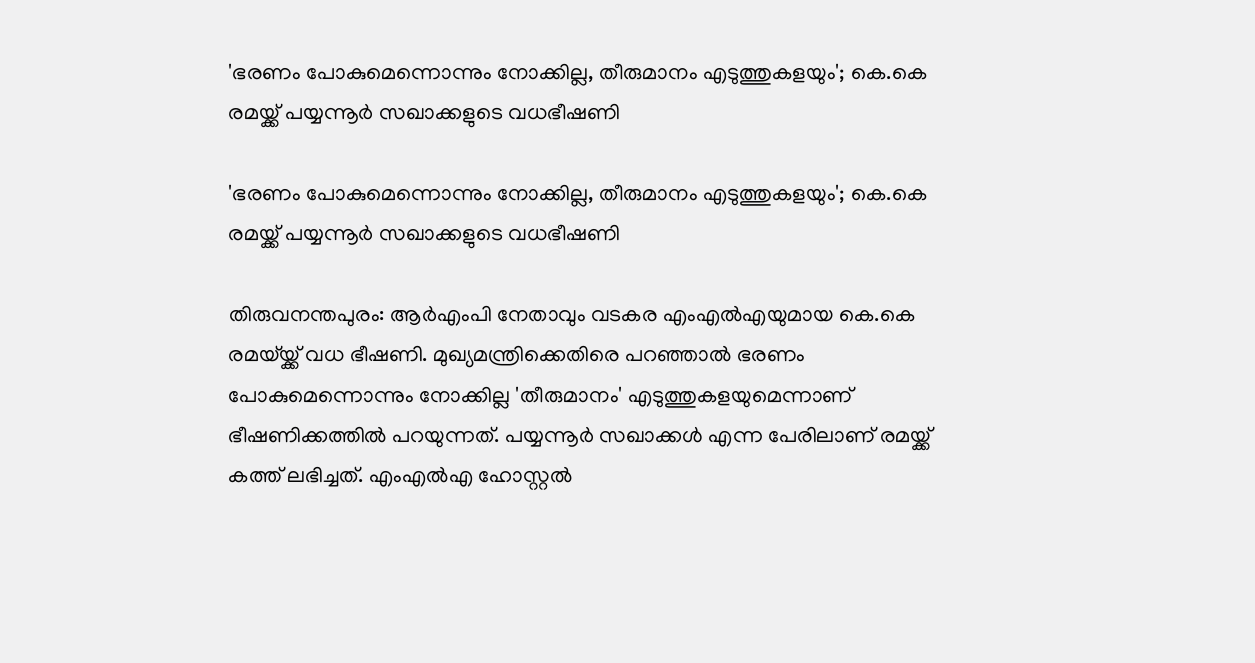'ഭരണം പോകുമെന്നൊന്നും നോക്കില്ല, തീരുമാനം എടുത്തുകളയും'; കെ.കെ രമയ്ക്ക് പയ്യന്നൂര്‍ സഖാക്കളുടെ വധഭീഷണി

'ഭരണം പോകുമെന്നൊന്നും നോക്കില്ല, തീരുമാനം എടുത്തുകളയും'; കെ.കെ രമയ്ക്ക് പയ്യന്നൂര്‍ സഖാക്കളുടെ വധഭീഷണി

തിരുവനന്തപുരം: ആര്‍എംപി നേതാവും വടകര എംഎല്‍എയുമായ കെ.കെ രമയ്‌യ്ക്ക് വധ ഭീഷണി. മുഖ്യമന്ത്രിക്കെതിരെ പറഞ്ഞാല്‍ ഭരണം പോകുമെന്നൊന്നും നോക്കില്ല 'തീരുമാനം' എടുത്തുകളയുമെന്നാണ് ഭീഷണിക്കത്തില്‍ പറയുന്നത്. പയ്യന്നൂര്‍ സഖാക്കള്‍ എന്ന പേരിലാണ് രമയ്ക്ക് കത്ത് ലഭിച്ചത്. എംഎല്‍എ ഹോസ്റ്റല്‍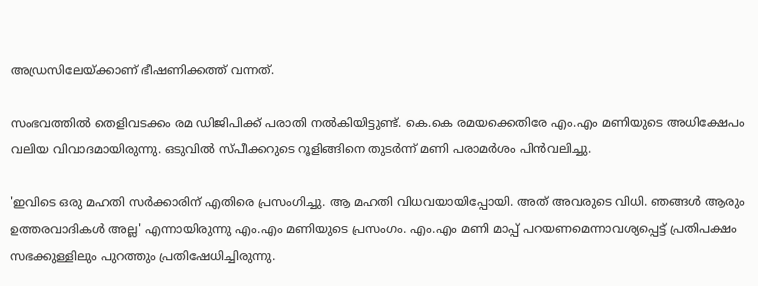അഡ്രസിലേയ്ക്കാണ് ഭീഷണിക്കത്ത് വന്നത്.

സംഭവത്തില്‍ തെളിവടക്കം രമ ഡിജിപിക്ക് പരാതി നല്‍കിയിട്ടുണ്ട്. കെ.കെ രമയക്കെതിരേ എം.എം മണിയുടെ അധിക്ഷേപം വലിയ വിവാദമായിരുന്നു. ഒടുവില്‍ സ്പീക്കറുടെ റൂളിങ്ങിനെ തുടര്‍ന്ന് മണി പരാമര്‍ശം പിന്‍വലിച്ചു.

'ഇവിടെ ഒരു മഹതി സര്‍ക്കാരിന് എതിരെ പ്രസംഗിച്ചു. ആ മഹതി വിധവയായിപ്പോയി. അത് അവരുടെ വിധി. ഞങ്ങള്‍ ആരും ഉത്തരവാദികള്‍ അല്ല' എന്നായിരുന്നു എം.എം മണിയുടെ പ്രസംഗം. എം.എം മണി മാപ്പ് പറയണമെന്നാവശ്യപ്പെട്ട് പ്രതിപക്ഷം സഭക്കുള്ളിലും പുറത്തും പ്രതിഷേധിച്ചിരുന്നു.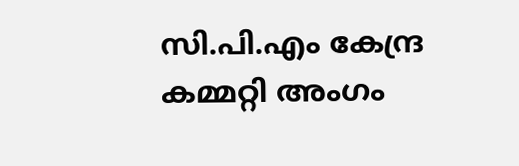സി.പി.എം കേന്ദ്ര കമ്മറ്റി അംഗം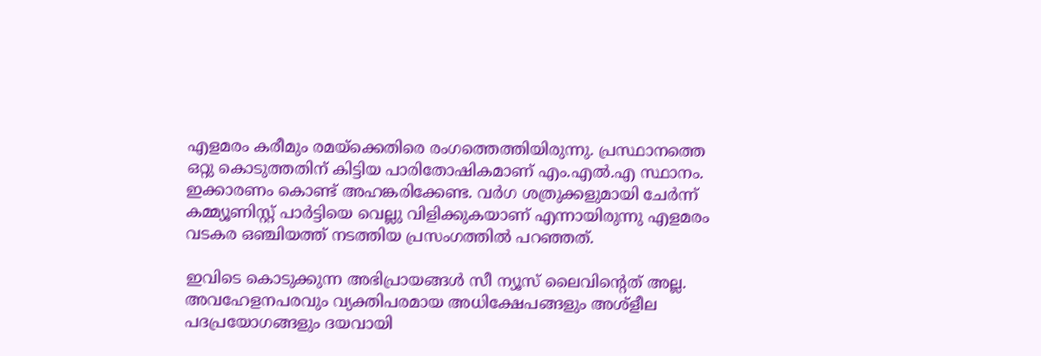എളമരം കരീമും രമയ്ക്കെതിരെ രംഗത്തെത്തിയിരുന്നു. പ്രസ്ഥാനത്തെ ഒറ്റു കൊടുത്തതിന് കിട്ടിയ പാരിതോഷികമാണ് എം.എല്‍.എ സ്ഥാനം. ഇക്കാരണം കൊണ്ട് അഹങ്കരിക്കേണ്ട. വര്‍ഗ ശത്രുക്കളുമായി ചേര്‍ന്ന് കമ്മ്യൂണിസ്റ്റ് പാര്‍ട്ടിയെ വെല്ലു വിളിക്കുകയാണ് എന്നായിരുന്നു എളമരം വടകര ഒഞ്ചിയത്ത് നടത്തിയ പ്രസംഗത്തില്‍ പറഞ്ഞത്.

ഇവിടെ കൊടുക്കുന്ന അഭിപ്രായങ്ങള്‍ സീ ന്യൂസ് ലൈവിന്റെത് അല്ല. അവഹേളനപരവും വ്യക്തിപരമായ അധിക്ഷേപങ്ങളും അശ്‌ളീല പദപ്രയോഗങ്ങളും ദയവായി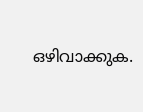ഒഴിവാക്കുക.